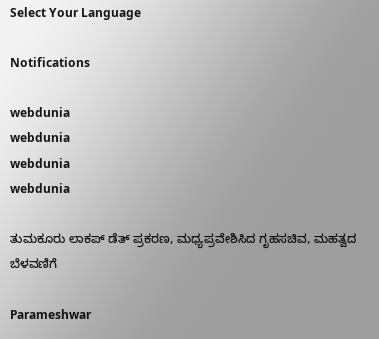Select Your Language

Notifications

webdunia
webdunia
webdunia
webdunia

ತುಮಕೂರು ಲಾಕಪ್‌ ಡೆತ್ ಪ್ರಕರಣ, ಮಧ್ಯಪ್ರವೇಶಿಸಿದ ಗೃಹಸಚಿವ, ಮಹತ್ವದ ಬೆಳವಣಿಗೆ

Parameshwar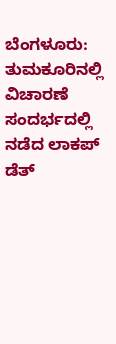ಬೆಂಗಳೂರು:  ತುಮಕೂರಿನಲ್ಲಿ  ವಿಚಾರಣೆ ಸಂದರ್ಭದಲ್ಲಿ ನಡೆದ ಲಾಕಪ್‌ ಡೆತ್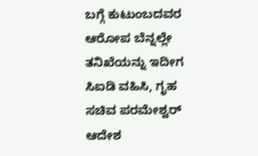ಬಗ್ಗೆ ಕುಟುಂಬದವರ ಆರೋಪ ಬೆನ್ನಲ್ಲೇ ತನಿಖೆಯನ್ನು ಇದೀಗ ಸಿಐಡಿ ವಹಿಸಿ, ಗೃಹ ಸಚಿವ ಪರಮೇಶ್ವರ್ ಆದೇಶ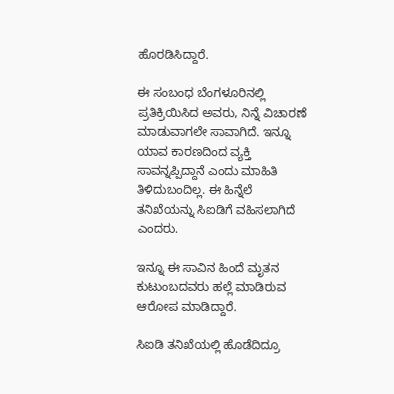ಹೊರಡಿಸಿದ್ದಾರೆ.

ಈ ಸಂಬಂಧ ಬೆಂಗಳೂರಿನಲ್ಲಿ ಪ್ರತಿಕ್ರಿಯಿಸಿದ ಅವರು, ನಿನ್ನೆ ವಿಚಾರಣೆ ಮಾಡುವಾಗಲೇ ಸಾವಾಗಿದೆ. ಇನ್ನೂ ಯಾವ ಕಾರಣದಿಂದ ವ್ಯಕ್ತಿ ಸಾವನ್ನಪ್ಪಿದ್ದಾನೆ ಎಂದು ಮಾಹಿತಿ ತಿಳಿದುಬಂದಿಲ್ಲ. ಈ ಹಿನ್ನೆಲೆ ತನಿಖೆಯನ್ನು ಸಿಐಡಿಗೆ ವಹಿಸಲಾಗಿದೆ ಎಂದರು.

ಇನ್ನೂ ಈ ಸಾವಿನ ಹಿಂದೆ ಮೃತನ ಕುಟುಂಬದವರು ಹಲ್ಲೆ ಮಾಡಿರುವ ಆರೋಪ ಮಾಡಿದ್ದಾರೆ.

ಸಿಐಡಿ ತನಿಖೆಯಲ್ಲಿ ಹೊಡೆದಿದ್ರೂ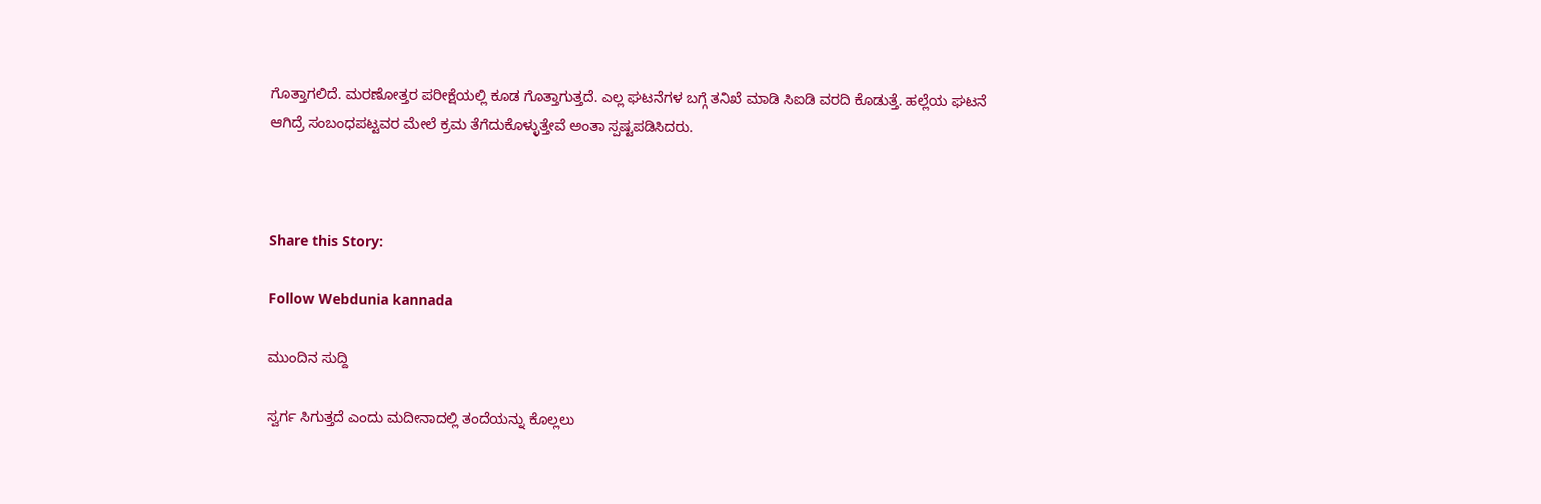ಗೊತ್ತಾಗಲಿದೆ. ಮರಣೋತ್ತರ ಪರೀಕ್ಷೆಯಲ್ಲಿ ಕೂಡ ಗೊತ್ತಾಗುತ್ತದೆ. ಎಲ್ಲ ಘಟನೆಗಳ ಬಗ್ಗೆ ತನಿಖೆ ಮಾಡಿ ಸಿಐಡಿ ವರದಿ ಕೊಡುತ್ತೆ. ಹಲ್ಲೆಯ ಘಟನೆ ಆಗಿದ್ರೆ ಸಂಬಂಧಪಟ್ಟವರ ಮೇಲೆ ಕ್ರಮ‌ ತೆಗೆದುಕೊಳ್ಳುತ್ತೇವೆ ಅಂತಾ ಸ್ಪಷ್ಟಪಡಿಸಿದರು.



Share this Story:

Follow Webdunia kannada

ಮುಂದಿನ ಸುದ್ದಿ

ಸ್ವರ್ಗ ಸಿಗುತ್ತದೆ ಎಂದು ಮದೀನಾದಲ್ಲಿ ತಂದೆಯನ್ನು ಕೊಲ್ಲಲು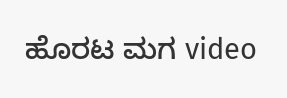ಹೊರಟ ಮಗ video